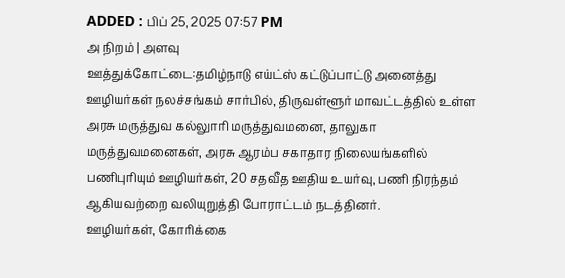ADDED : பிப் 25, 2025 07:57 PM
அ நிறம் | அளவு
ஊத்துக்கோட்டை:தமிழ்நாடு எய்ட்ஸ் கட்டுப்பாட்டு அனைத்து ஊழியர்கள் நலச்சங்கம் சார்பில், திருவள்ளூர் மாவட்டத்தில் உள்ள அரசு மருத்துவ கல்லுாரி மருத்துவமனை, தாலுகா மருத்துவமனைகள், அரசு ஆரம்ப சகாதார நிலையங்களில் பணிபுரியும் ஊழியர்கள், 20 சதவீத ஊதிய உயர்வு, பணி நிரந்தம் ஆகியவற்றை வலியுறுத்தி போராட்டம் நடத்தினர்.
ஊழியர்கள், கோரிக்கை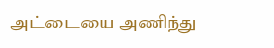அட்டையை அணிந்து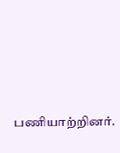பணியாற்றினர்.